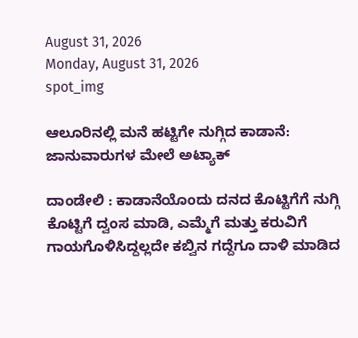August 31, 2026
Monday, August 31, 2026
spot_img

ಆಲೂರಿನಲ್ಲಿ ಮನೆ ಹಟ್ಟಿಗೇ ನುಗ್ಗಿದ ಕಾಡಾನೆ: ಜಾನುವಾರುಗಳ ಮೇಲೆ ಅಟ್ಯಾಕ್

ದಾಂಡೇಲಿ : ಕಾಡಾನೆಯೊಂದು ದನದ ಕೊಟ್ಟಿಗೆಗೆ ನುಗ್ಗಿ ಕೊಟ್ಟಿಗೆ ದ್ವಂಸ‌ ಮಾಡಿ, ಎಮ್ಮೆಗೆ ಮತ್ತು ಕರುವಿಗೆ ಗಾಯಗೊಳಿಸಿದ್ದಲ್ಲದೇ ಕಬ್ವಿನ ಗದ್ದೆಗೂ ದಾಳಿ ಮಾಡಿದ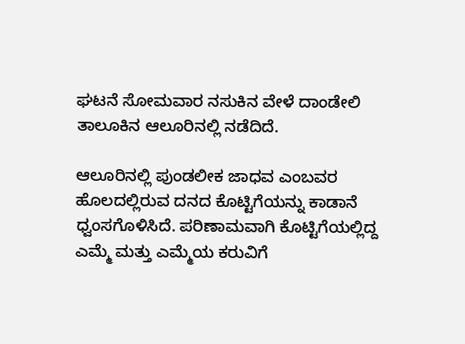ಘಟನೆ ಸೋಮವಾರ ನಸುಕಿನ ವೇಳೆ ದಾಂಡೇಲಿ ತಾಲೂಕಿನ ಆಲೂರಿನಲ್ಲಿ ನಡೆದಿದೆ.

ಆಲೂರಿನಲ್ಲಿ ಪುಂಡಲೀಕ ಜಾಧವ ಎಂಬವರ ಹೊಲದಲ್ಲಿರುವ ದನದ ಕೊಟ್ಟಿಗೆಯನ್ನು ಕಾಡಾನೆ ಧ್ವಂಸಗೊಳಿಸಿದೆ. ಪರಿಣಾಮವಾಗಿ ಕೊಟ್ಟಿಗೆಯಲ್ಲಿದ್ದ ಎಮ್ಮೆ ಮತ್ತು ಎಮ್ಮೆಯ ಕರುವಿಗೆ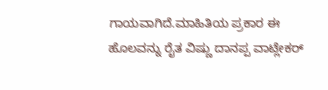ಗಾಯವಾಗಿದೆ.ಮಾಹಿತಿಯ ಪ್ರಕಾರ ಈ ಹೊಲವನ್ನು ರೈತ ವಿಷ್ಣು ದಾನಪ್ಪ ವಾಟ್ಲೇಕರ್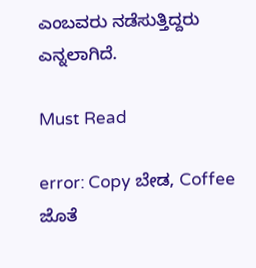ಎಂಬವರು ನಡೆಸುತ್ತಿದ್ದರು ಎನ್ನಲಾಗಿದೆ.

Must Read

error: Copy ಬೇಡ, Coffee ಜೊತೆ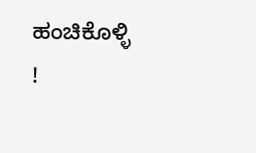ಹಂಚಿಕೊಳ್ಳಿ !